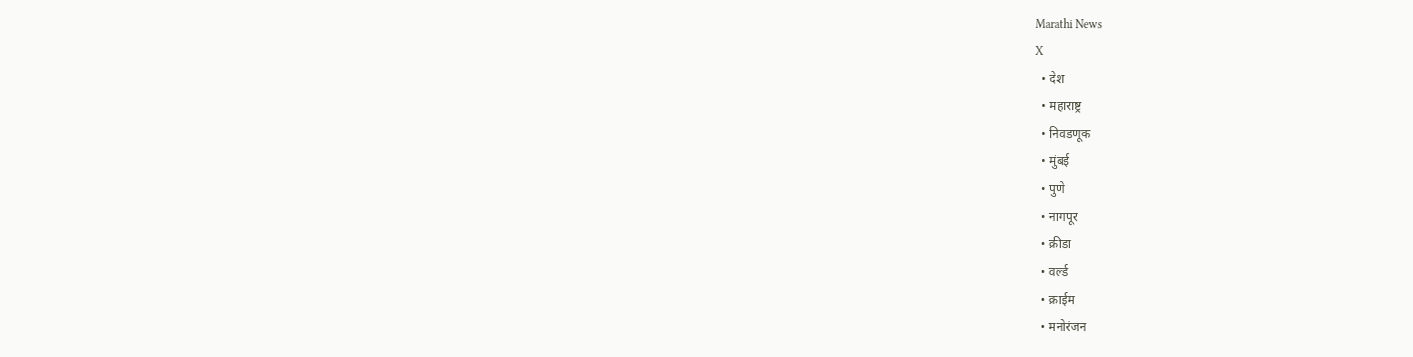Marathi News
X
  • देश
  • महाराष्ट्र
  • निवडणूक
  • मुंबई
  • पुणे
  • नागपूर
  • क्रीडा
  • वर्ल्ड
  • क्राईम
  • मनोरंजन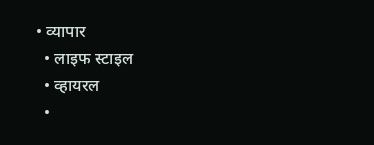• व्यापार
  • लाइफ स्टाइल
  • व्हायरल
  •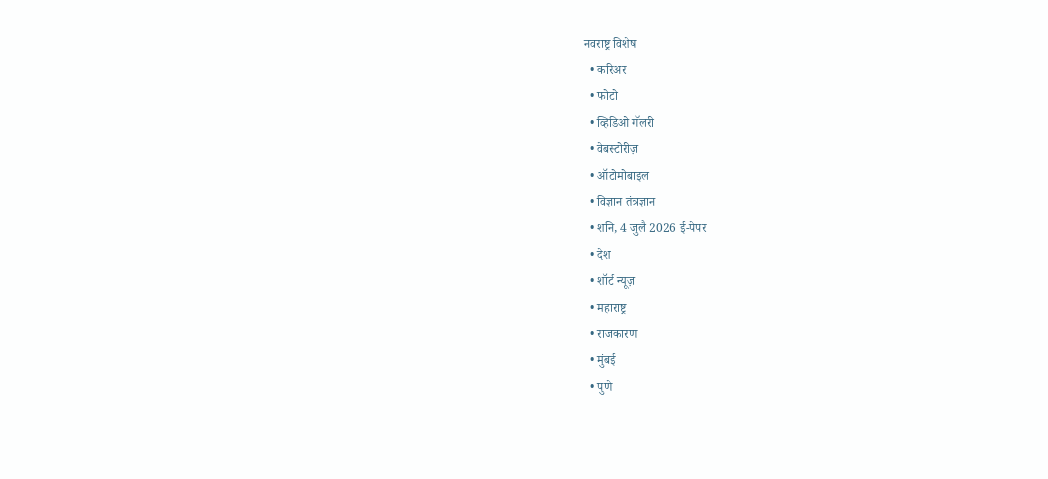नवराष्ट्र विशेष
  • करिअर
  • फोटो
  • व्हिडिओ गॅलरी
  • वेबस्टोरीज़
  • ऑटोमोबाइल
  • विज्ञान तंत्रज्ञान
  • शनि, 4 जुलै 2026 ई-पेपर
  • देश
  • शॉर्ट न्यूज़
  • महाराष्ट्र
  • राजकारण
  • मुंबई
  • पुणे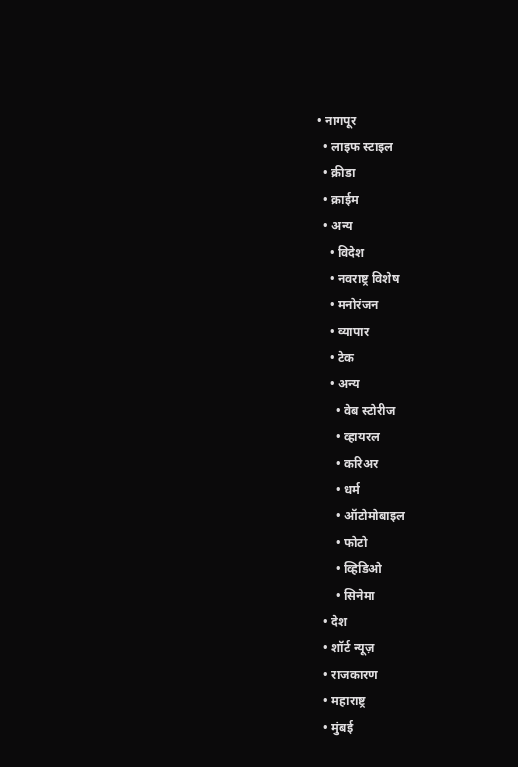• नागपूर
  • लाइफ स्टाइल
  • क्रीडा
  • क्राईम
  • अन्य
    • विदेश
    • नवराष्ट्र विशेष
    • मनोरंजन
    • व्यापार
    • टेक
    • अन्य
      • वेब स्टोरीज
      • व्हायरल
      • करिअर
      • धर्म
      • ऑटोमोबाइल
      • फोटो
      • व्हिडिओ
      • सिनेमा
  • देश
  • शॉर्ट न्यूज़
  • राजकारण
  • महाराष्ट्र
  • मुंबई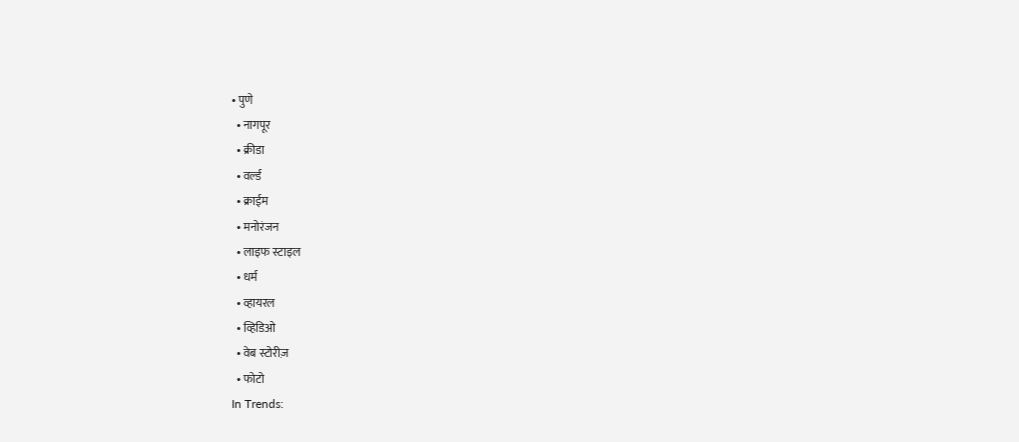• पुणे
  • नागपूर
  • क्रीडा
  • वर्ल्ड
  • क्राईम
  • मनोरंजन
  • लाइफ स्टाइल
  • धर्म
  • व्हायरल
  • व्हिडिओ
  • वेब स्टोरीज़
  • फोटो
In Trends: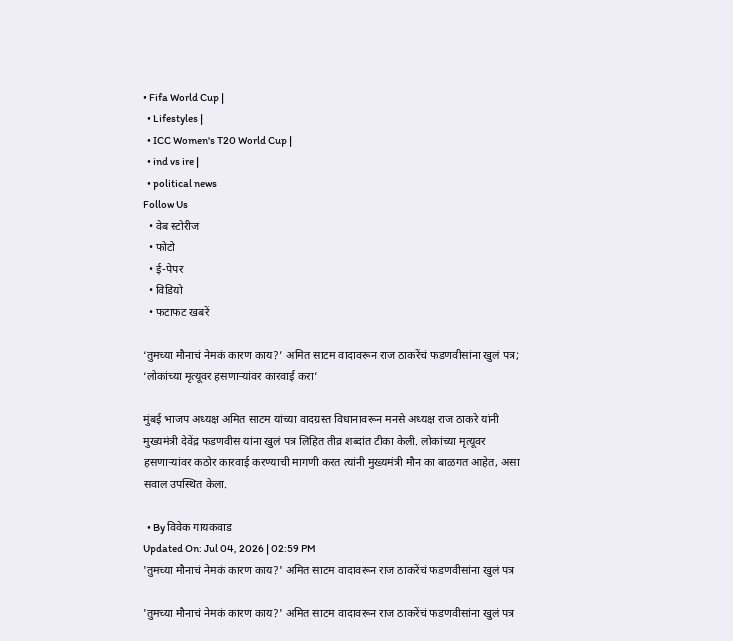• Fifa World Cup |
  • Lifestyles |
  • ICC Women's T20 World Cup |
  • ind vs ire |
  • political news
Follow Us
  • वेब स्टोरीज
  • फोटो
  • ई-पेपर
  • विडियो
  • फटाफट खबरें

‘तुमच्या मौनाचं नेमकं कारण काय?’ अमित साटम वादावरून राज ठाकरेंचं फडणवीसांना खुलं पत्र; ‘लोकांच्या मृत्यूवर हसणाऱ्यांवर कारवाई करा’

मुंबई भाजप अध्यक्ष अमित साटम यांच्या वादग्रस्त विधानावरून मनसे अध्यक्ष राज ठाकरे यांनी मुख्यमंत्री देवेंद्र फडणवीस यांना खुलं पत्र लिहित तीव्र शब्दांत टीका केली. लोकांच्या मृत्यूवर हसणाऱ्यांवर कठोर कारवाई करण्याची मागणी करत त्यांनी मुख्यमंत्री मौन का बाळगत आहेत, असा सवाल उपस्थित केला.

  • By विवेक गायकवाड
Updated On: Jul 04, 2026 | 02:59 PM
'तुमच्या मौनाचं नेमकं कारण काय?' अमित साटम वादावरून राज ठाकरेंचं फडणवीसांना खुलं पत्र

'तुमच्या मौनाचं नेमकं कारण काय?' अमित साटम वादावरून राज ठाकरेंचं फडणवीसांना खुलं पत्र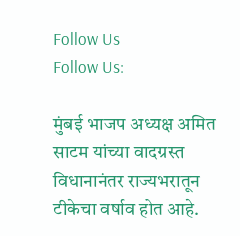Follow Us
Follow Us:

मुंबई भाजप अध्यक्ष अमित साटम यांच्या वादग्रस्त विधानानंतर राज्यभरातून टीकेचा वर्षाव होत आहे.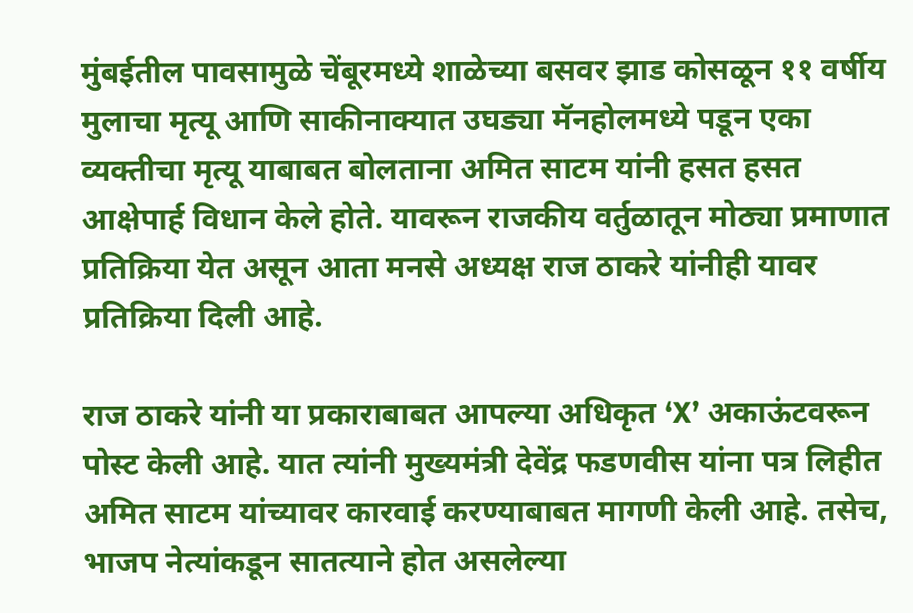मुंबईतील पावसामुळे चेंबूरमध्ये शाळेच्या बसवर झाड कोसळून ११ वर्षीय मुलाचा मृत्यू आणि साकीनाक्यात उघड्या मॅनहोलमध्ये पडून एका व्यक्तीचा मृत्यू याबाबत बोलताना अमित साटम यांनी हसत हसत आक्षेपार्ह विधान केले होते. यावरून राजकीय वर्तुळातून मोठ्या प्रमाणात प्रतिक्रिया येत असून आता मनसे अध्यक्ष राज ठाकरे यांनीही यावर प्रतिक्रिया दिली आहे.

राज ठाकरे यांनी या प्रकाराबाबत आपल्या अधिकृत ‘X’ अकाऊंटवरून पोस्ट केली आहे. यात त्यांनी मुख्यमंत्री देवेंद्र फडणवीस यांना पत्र लिहीत अमित साटम यांच्यावर कारवाई करण्याबाबत मागणी केली आहे. तसेच, भाजप नेत्यांकडून सातत्याने होत असलेल्या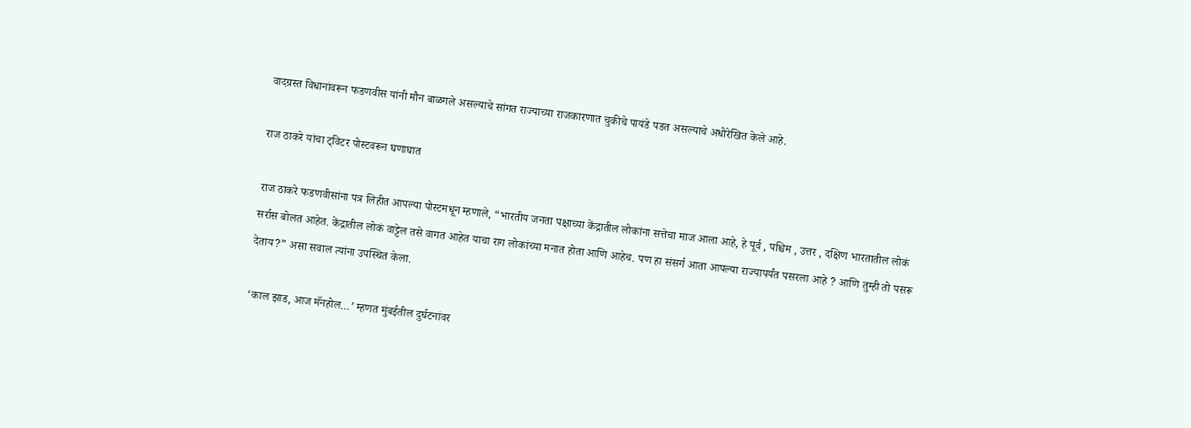वादग्रस्त विधानांवरून फडणवीस यांनी मौन बाळगले असल्याचे सांगत राज्याच्या राजकारणात चुकीचे पायंडे पडत असल्याचे अधोरेखित केले आहे.

राज ठाकरे यांचा ट्विटर पोस्टवरून घणाघात

राज ठाकरे फडणवीसांना पत्र लिहीत आपल्या पोस्टमधून म्हणाले, “भारतीय जनता पक्षाच्या केंद्रातील लोकांना सत्तेचा माज आला आहे, हे पूर्व , पश्चिम , उत्तर , दक्षिण भारतातील लोकं सर्रास बोलत आहेत. केंद्रातील लोकं वाट्टेल तसे वागत आहेत याचा राग लोकांच्या मनात होता आणि आहेच. पण हा संसर्ग आता आपल्या राज्यापर्यंत पसरला आहे ? आणि तुम्ही तो पसरू देताय?” असा सवाल त्यांना उपस्थित केला.

‘काल झाड, आज मॅनहोल…’ म्हणत मुंबईतील दुर्घटनांवर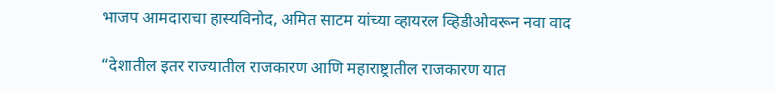भाजप आमदाराचा हास्यविनोद, अमित साटम यांच्या व्हायरल व्हिडीओवरून नवा वाद

“देशातील इतर राज्यातील राजकारण आणि महाराष्ट्रातील राजकारण यात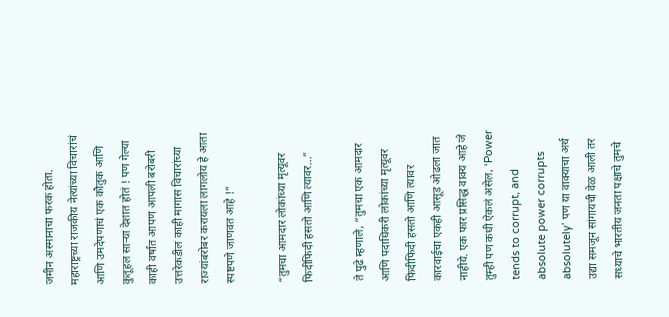जमीन अस्मानाचा फरक होता. महाराष्ट्रच्या राजकीय नेत्यांच्या विचारांचं आणि उमदेपणाचं एक कौतुक आणि कुतूहल साऱ्या देशात होतं ! पण गेल्या काही वर्षांत आपण आपली बरोबरी उत्तरेकडील काही मागास विचारांच्या राज्यांबरोबर करायला लागलोय हे आता स्पष्टपणे जाणवत आहे !”

“तुमचा आमदार लोकांच्या मृत्यूवर फिदीफिदी हसतो आणि त्यावर…”

ते पुढे म्हणाले, “तुमचा एक आमदार आणि पदाधिकरी लोकांच्या मृत्यूवर फिदीफिदी हसतो आणि त्यावर कारवाईचा एकही आसूड ओढला जात नाहीये. एक फार प्रसिद्ध वाक्य आहे जे तुम्ही पण कधी ऐकलं असेल, ‘Power tends to corrupt, and absolute power corrupts absolutely’ पण या वाक्याचा अर्थ उद्या समजून सांगायची वेळ आली तर सध्याचे भारतीय जनता पक्षाचे तुमचे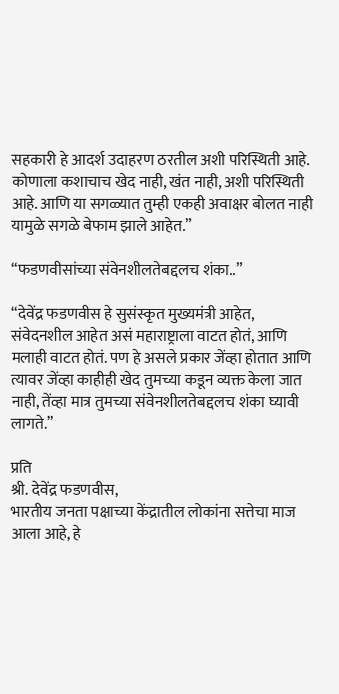सहकारी हे आदर्श उदाहरण ठरतील अशी परिस्थिती आहे. कोणाला कशाचाच खेद नाही, खंत नाही, अशी परिस्थिती आहे. आणि या सगळ्यात तुम्ही एकही अवाक्षर बोलत नाही यामुळे सगळे बेफाम झाले आहेत.”

“फडणवीसांच्या संवेनशीलतेबद्दलच शंका..”

“देवेंद्र फडणवीस हे सुसंस्कृत मुख्यमंत्री आहेत, संवेदनशील आहेत असं महाराष्ट्राला वाटत होतं, आणि मलाही वाटत होतं. पण हे असले प्रकार जेंव्हा होतात आणि त्यावर जेंव्हा काहीही खेद तुमच्या कडून व्यक्त केला जात नाही, तेंव्हा मात्र तुमच्या संवेनशीलतेबद्दलच शंका घ्यावी लागते.”

प्रति
श्री. देवेंद्र फडणवीस,
भारतीय जनता पक्षाच्या केंद्रातील लोकांना सत्तेचा माज आला आहे, हे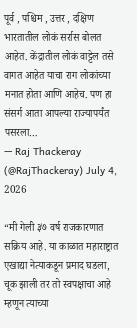पूर्व , पश्चिम , उत्तर , दक्षिण भारतातील लोकं सर्रास बोलत आहेत. केंद्रातील लोकं वाट्टेल तसे वागत आहेत याचा राग लोकांच्या मनात होता आणि आहेच. पण हा संसर्ग आता आपल्या राज्यापर्यंत पसरला…
— Raj Thackeray (@RajThackeray) July 4, 2026

“मी गेली ३७ वर्ष राजकारणात सक्रिय आहे. या काळात महाराष्ट्रात एखाद्या नेत्याकडून प्रमाद घडला, चूक झाली तर तो स्वपक्षाचा आहे म्हणून त्याच्या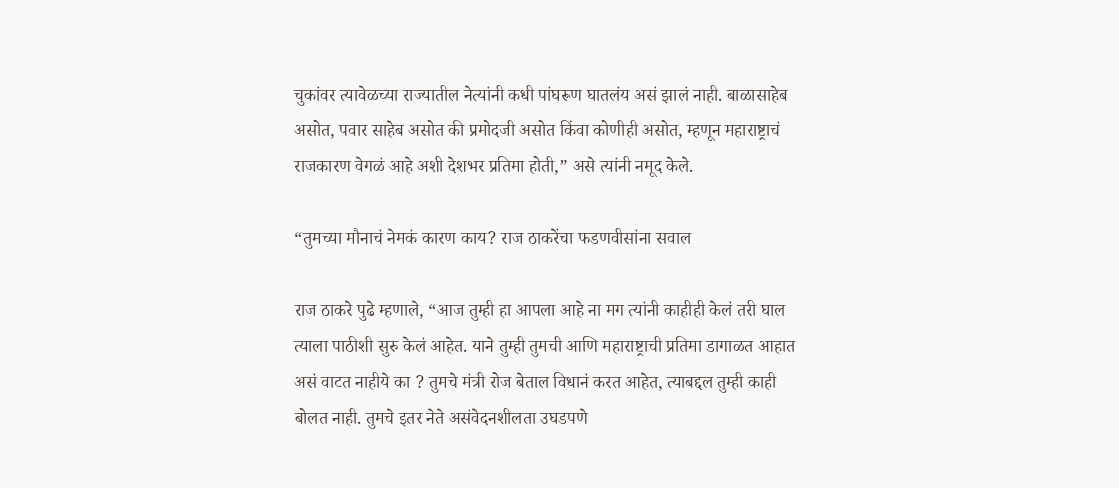चुकांवर त्यावेळच्या राज्यातील नेत्यांनी कधी पांघरूण घातलंय असं झालं नाही. बाळासाहेब असोत, पवार साहेब असोत की प्रमोदजी असोत किंवा कोणीही असोत, म्हणून महाराष्ट्राचं राजकारण वेगळं आहे अशी देशभर प्रतिमा होती,” असे त्यांनी नमूद केले.

“तुमच्या मौनाचं नेमकं कारण काय? राज ठाकरेंचा फडणवीसांना सवाल

राज ठाकरे पुढे म्हणाले, “आज तुम्ही हा आपला आहे ना मग त्यांनी काहीही केलं तरी घाल त्याला पाठीशी सुरु केलं आहेत. याने तुम्ही तुमची आणि महाराष्ट्राची प्रतिमा डागाळत आहात असं वाटत नाहीये का ? तुमचे मंत्री रोज बेताल विधानं करत आहेत, त्याबद्दल तुम्ही काही बोलत नाही. तुमचे इतर नेते असंवेदनशीलता उघडपणे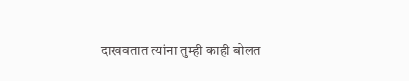दाखवतात त्यांना तुम्ही काही बोलत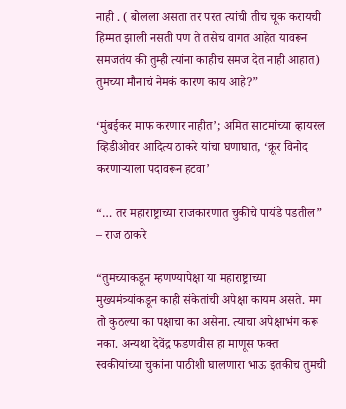नाही . ( बोलला असता तर परत त्यांची तीच चूक करायची हिम्मत झाली नसती पण ते तसेच वागत आहेत यावरून समजतंय की तुम्ही त्यांना काहीच समज देत नाही आहात) तुमच्या मौनाचं नेमकं कारण काय आहे?”

‘मुंबईकर माफ करणार नाहीत’; अमित साटमांच्या व्हायरल व्हिडीओवर आदित्य ठाकरे यांचा घणाघात, ‘क्रूर विनोद करणाऱ्याला पदावरून हटवा’

“… तर महाराष्ट्राच्या राजकारणात चुकीचे पायंडे पडतील” – राज ठाकरे

“तुमच्याकडून म्हणण्यापेक्षा या महाराष्ट्राच्या मुख्यमंत्र्यांकडून काही संकेतांची अपेक्षा कायम असते. मग तो कुठल्या का पक्षाचा का असेना. त्याचा अपेक्षाभंग करू नका. अन्यथा देवेंद्र फडणवीस हा माणूस फक्त स्वकीयांच्या चुकांना पाठीशी घालणारा भाऊ इतकीच तुमची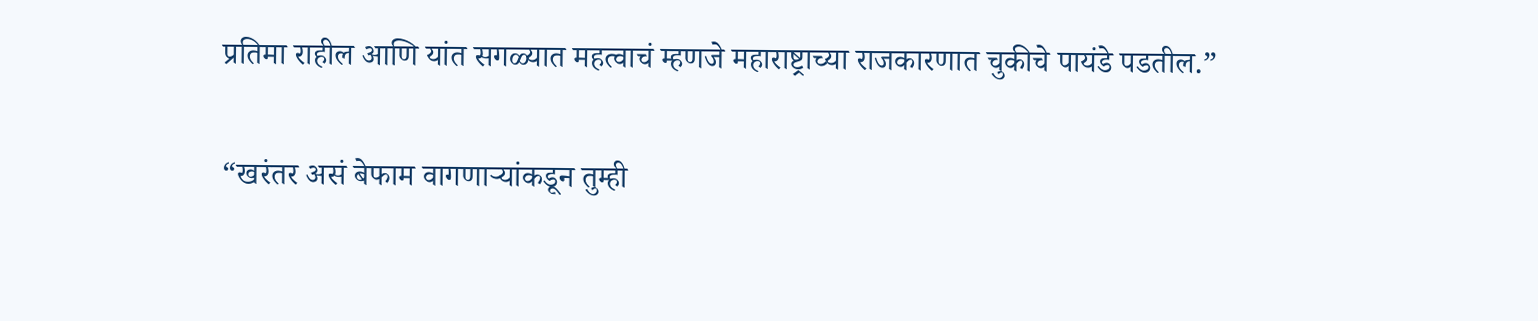प्रतिमा राहील आणि यांत सगळ्यात महत्वाचं म्हणजे महाराष्ट्राच्या राजकारणात चुकीचे पायंडे पडतील.”

“खरंतर असं बेफाम वागणाऱ्यांकडून तुम्ही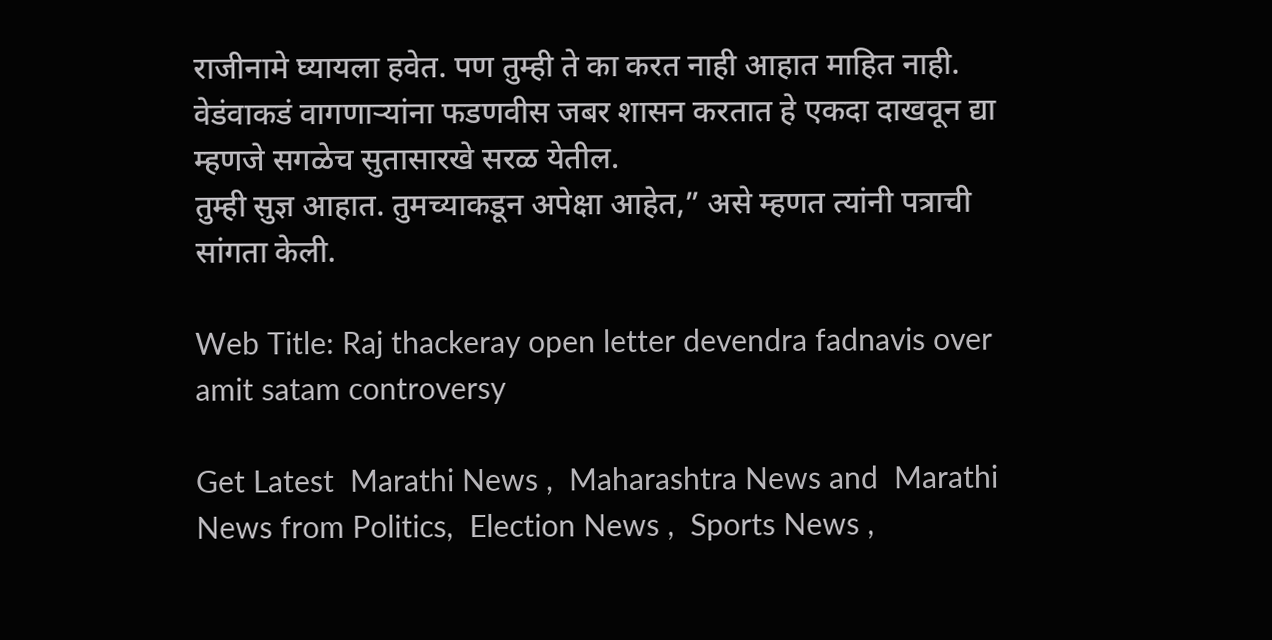राजीनामे घ्यायला हवेत. पण तुम्ही ते का करत नाही आहात माहित नाही. वेडंवाकडं वागणाऱ्यांना फडणवीस जबर शासन करतात हे एकदा दाखवून द्या म्हणजे सगळेच सुतासारखे सरळ येतील.
तुम्ही सुज्ञ आहात. तुमच्याकडून अपेक्षा आहेत,” असे म्हणत त्यांनी पत्राची सांगता केली.

Web Title: Raj thackeray open letter devendra fadnavis over amit satam controversy

Get Latest  Marathi News ,  Maharashtra News and  Marathi News from Politics,  Election News ,  Sports News ,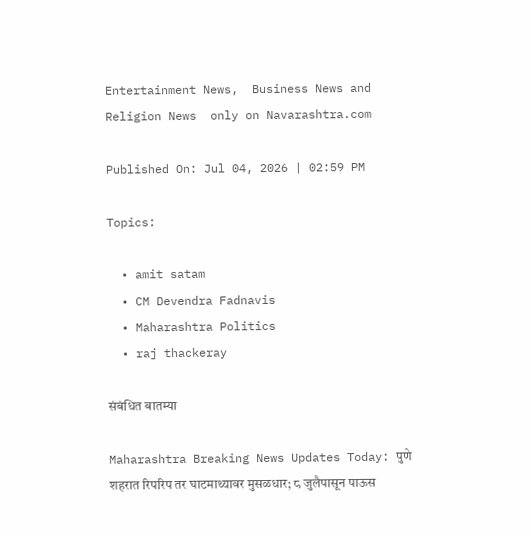Entertainment News,  Business News and   Religion News  only on Navarashtra.com

Published On: Jul 04, 2026 | 02:59 PM

Topics:

  • amit satam
  • CM Devendra Fadnavis
  • Maharashtra Politics
  • raj thackeray

संबंधित बातम्या

Maharashtra Breaking News Updates Today: पुणे शहरात रिपरिप तर घाटमाथ्यावर मुसळधार; ८ जुलैपासून पाऊस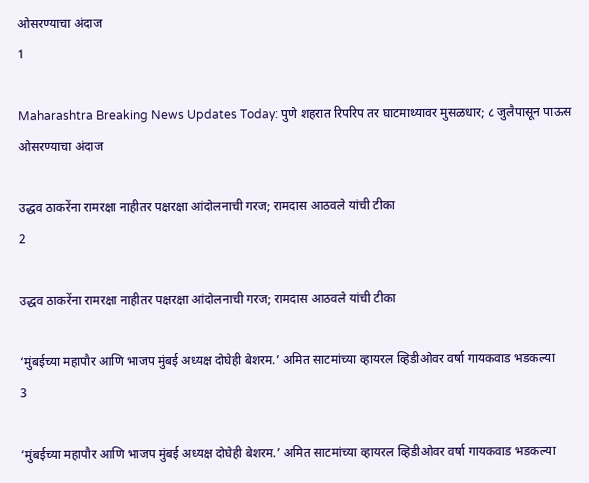ओसरण्याचा अंदाज
1

Maharashtra Breaking News Updates Today: पुणे शहरात रिपरिप तर घाटमाथ्यावर मुसळधार; ८ जुलैपासून पाऊस ओसरण्याचा अंदाज

उद्धव ठाकरेंना रामरक्षा नाहीतर पक्षरक्षा आंदोलनाची गरज; रामदास आठवले यांची टीका
2

उद्धव ठाकरेंना रामरक्षा नाहीतर पक्षरक्षा आंदोलनाची गरज; रामदास आठवले यांची टीका

‘मुंबईच्या महापौर आणि भाजप मुंबई अध्यक्ष दोघेही बेशरम.’ अमित साटमांच्या व्हायरल व्हिडीओवर वर्षा गायकवाड भडकल्या
3

‘मुंबईच्या महापौर आणि भाजप मुंबई अध्यक्ष दोघेही बेशरम.’ अमित साटमांच्या व्हायरल व्हिडीओवर वर्षा गायकवाड भडकल्या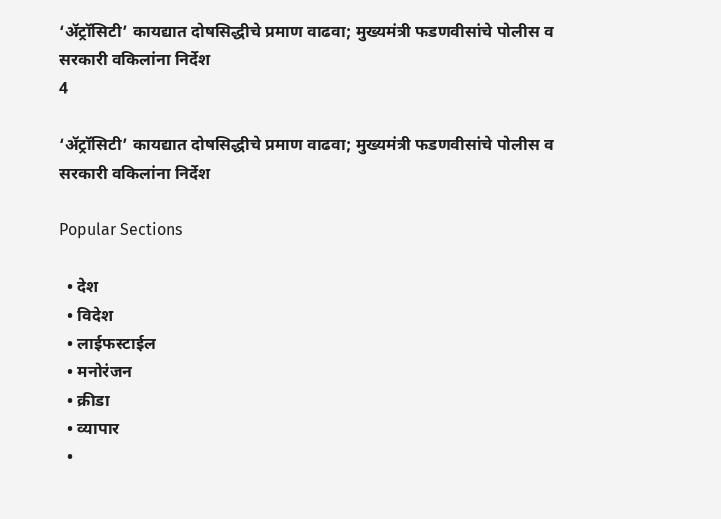‘ॲट्रॉसिटी’ कायद्यात दोषसिद्धीचे प्रमाण वाढवा; मुख्यमंत्री फडणवीसांचे पोलीस व सरकारी वकिलांना निर्देश
4

‘ॲट्रॉसिटी’ कायद्यात दोषसिद्धीचे प्रमाण वाढवा; मुख्यमंत्री फडणवीसांचे पोलीस व सरकारी वकिलांना निर्देश

Popular Sections

  • देश
  • विदेश
  • लाईफस्टाईल
  • मनोरंजन
  • क्रीडा
  • व्यापार
  •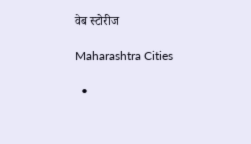वेब स्टोरीज

Maharashtra Cities

  •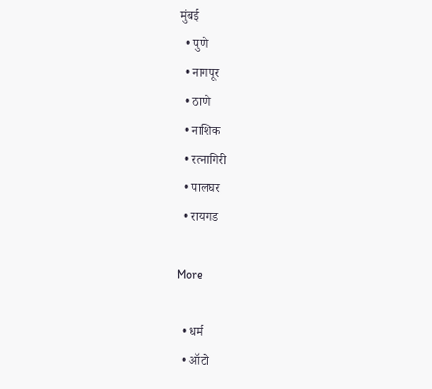मुंबई
  • पुणे
  • नागपूर
  • ठाणे
  • नाशिक
  • रत्नागिरी
  • पालघर
  • रायगड

More

  • धर्म
  • ऑटो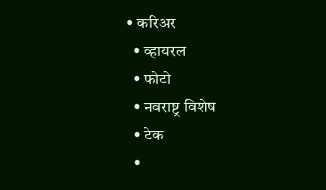• करिअर
  • व्हायरल
  • फोटो
  • नवराष्ट्र विशेष
  • टेक
  •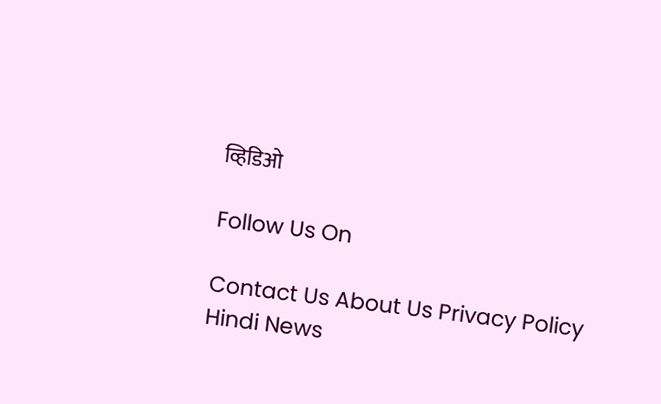व्हिडिओ

Follow Us On

Contact Us About Us Privacy Policy
Hindi News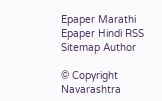Epaper Marathi Epaper Hindi RSS Sitemap Author

© Copyright Navarashtra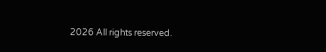2026 All rights reserved.